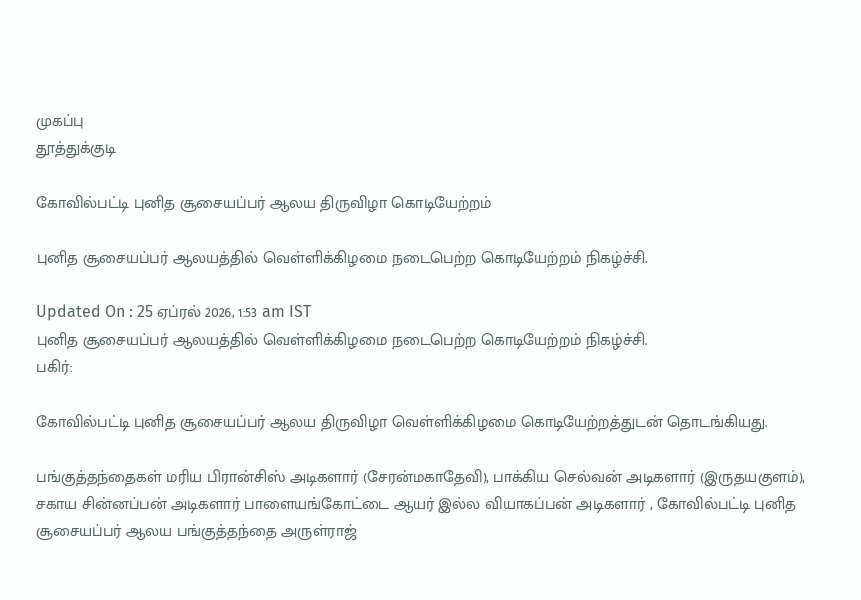முகப்பு
தூத்துக்குடி

கோவில்பட்டி புனித சூசையப்பர் ஆலய திருவிழா கொடியேற்றம்

புனித சூசையப்பர் ஆலயத்தில் வெள்ளிக்கிழமை நடைபெற்ற கொடியேற்றம் நிகழ்ச்சி.

Updated On : 25 ஏப்ரல் 2026, 1:53 am IST
புனித சூசையப்பர் ஆலயத்தில் வெள்ளிக்கிழமை நடைபெற்ற கொடியேற்றம் நிகழ்ச்சி.
பகிர்:

கோவில்பட்டி புனித சூசையப்பர் ஆலய திருவிழா வெள்ளிக்கிழமை கொடியேற்றத்துடன் தொடங்கியது.

பங்குத்தந்தைகள் மரிய பிரான்சிஸ் அடிகளார் (சேரன்மகாதேவி), பாக்கிய செல்வன் அடிகளார் (இருதயகுளம்), சகாய சின்னப்பன் அடிகளார் பாளையங்கோட்டை ஆயர் இல்ல வியாகப்பன் அடிகளார் , கோவில்பட்டி புனித சூசையப்பர் ஆலய பங்குத்தந்தை அருள்ராஜ்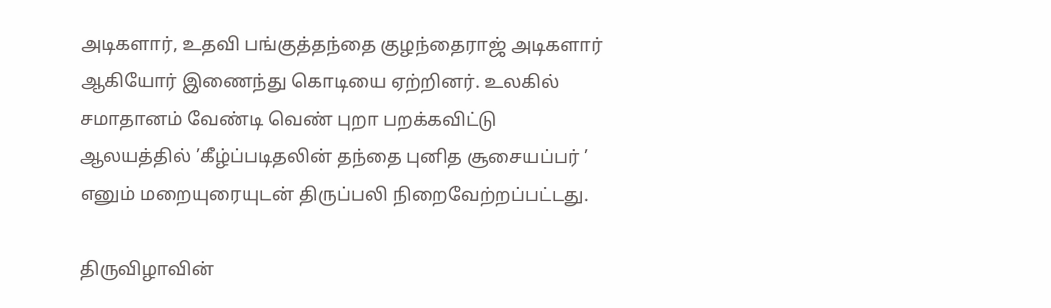அடிகளார், உதவி பங்குத்தந்தை குழந்தைராஜ் அடிகளார் ஆகியோர் இணைந்து கொடியை ஏற்றினர். உலகில் சமாதானம் வேண்டி வெண் புறா பறக்கவிட்டு ஆலயத்தில் ’கீழ்ப்படிதலின் தந்தை புனித சூசையப்பர் ’ எனும் மறையுரையுடன் திருப்பலி நிறைவேற்றப்பட்டது.

திருவிழாவின்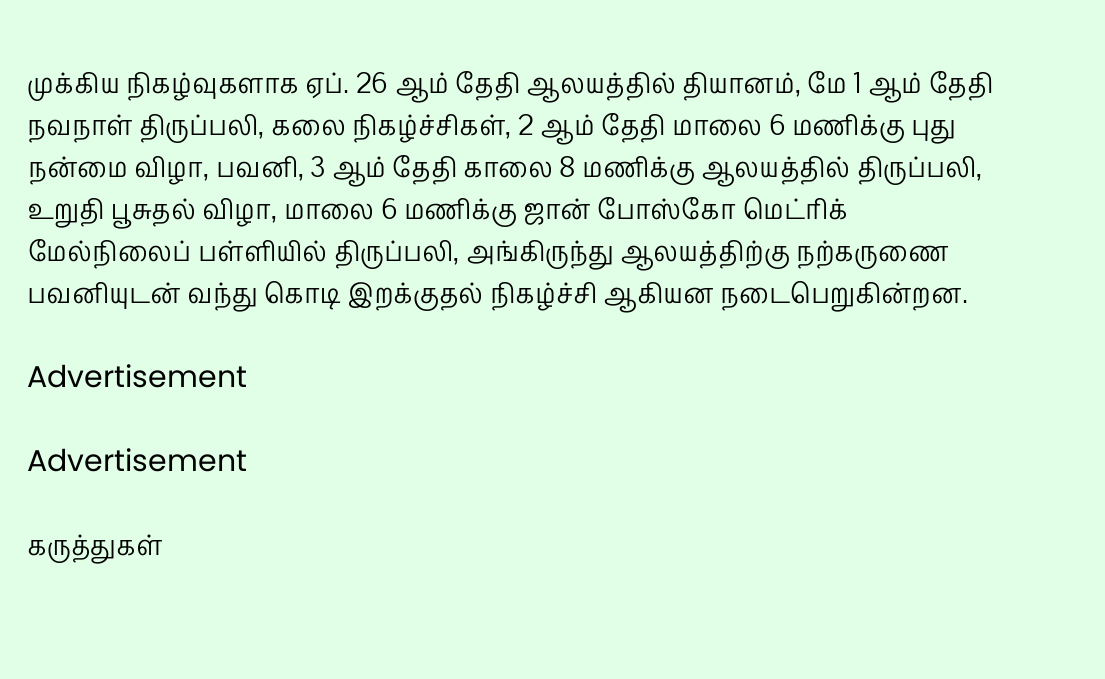முக்கிய நிகழ்வுகளாக ஏப். 26 ஆம் தேதி ஆலயத்தில் தியானம், மே 1 ஆம் தேதி நவநாள் திருப்பலி, கலை நிகழ்ச்சிகள், 2 ஆம் தேதி மாலை 6 மணிக்கு புது நன்மை விழா, பவனி, 3 ஆம் தேதி காலை 8 மணிக்கு ஆலயத்தில் திருப்பலி, உறுதி பூசுதல் விழா, மாலை 6 மணிக்கு ஜான் போஸ்கோ மெட்ரிக் மேல்நிலைப் பள்ளியில் திருப்பலி, அங்கிருந்து ஆலயத்திற்கு நற்கருணை பவனியுடன் வந்து கொடி இறக்குதல் நிகழ்ச்சி ஆகியன நடைபெறுகின்றன.

Advertisement

Advertisement

கருத்துகள்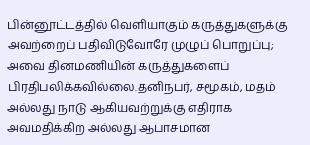பின்னூட்டத்தில் வெளியாகும் கருத்துகளுக்கு அவற்றைப் பதிவிடுவோரே முழுப் பொறுப்பு; அவை தினமணியின் கருத்துகளைப் பிரதிபலிக்கவில்லை.தனிநபர், சமூகம், மதம் அல்லது நாடு ஆகியவற்றுக்கு எதிராக அவமதிக்கிற அல்லது ஆபாசமான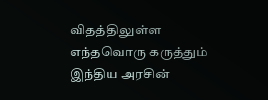விதத்திலுள்ள எந்தவொரு கருத்தும் இந்திய அரசின்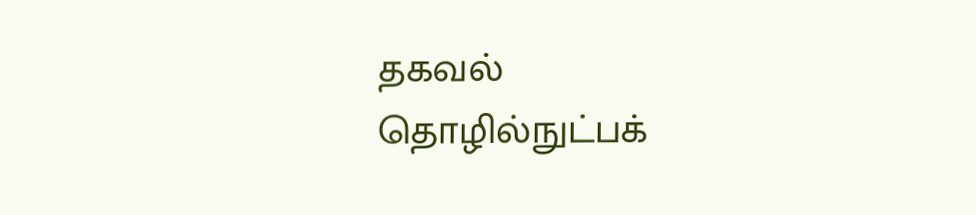தகவல் தொழில்நுட்பக்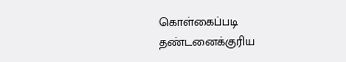கொள்கைப்படி தண்டனைக்குரிய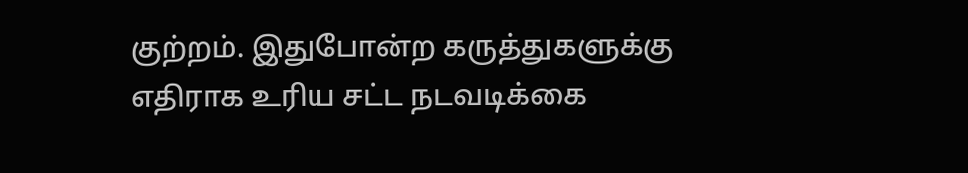குற்றம். இதுபோன்ற கருத்துகளுக்கு எதிராக உரிய சட்ட நடவடிக்கை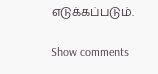எடுக்கப்படும்.

Show comments